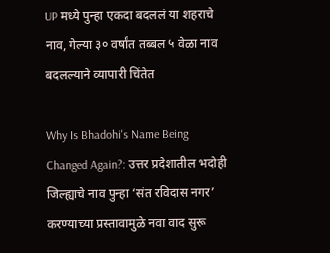UP मध्ये पुन्हा एकदा बदललं या शहराचे नाव, गेल्या ३० वर्षांत तब्बल ५ वेळा नाव बदलल्याने व्यापारी चिंतेत

Why Is Bhadohi's Name Being Changed Again?: उत्तर प्रदेशातील भदोही जिल्ह्याचे नाव पुन्हा ‘संत रविदास नगर’ करण्याच्या प्रस्तावामुळे नवा वाद सुरू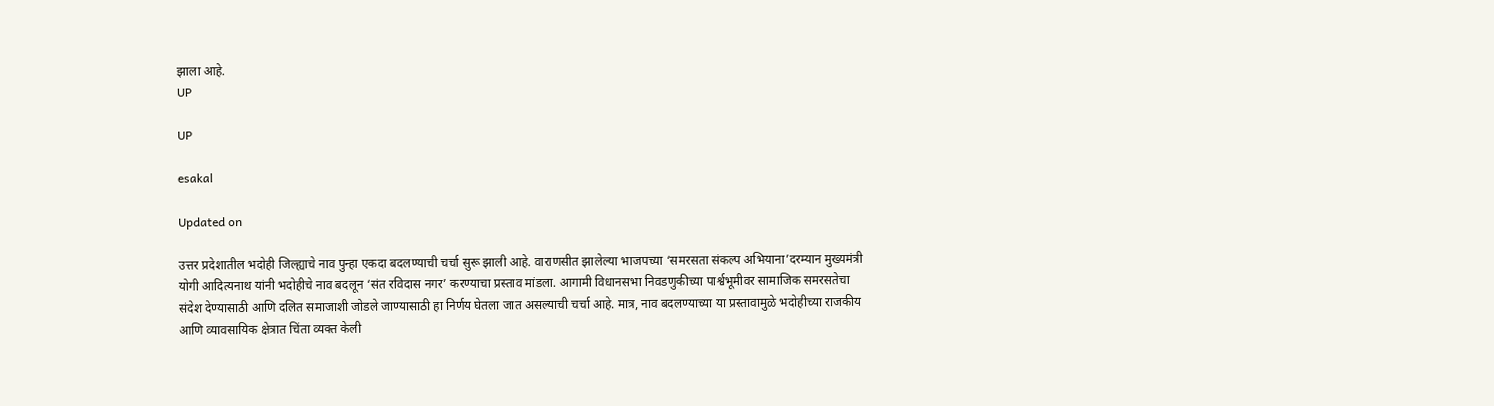झाला आहे.
UP

UP

esakal

Updated on

उत्तर प्रदेशातील भदोही जिल्ह्याचे नाव पुन्हा एकदा बदलण्याची चर्चा सुरू झाली आहे. वाराणसीत झालेल्या भाजपच्या ‘समरसता संकल्प अभियाना’दरम्यान मुख्यमंत्री योगी आदित्यनाथ यांनी भदोहीचे नाव बदलून ‘संत रविदास नगर’ करण्याचा प्रस्ताव मांडला. आगामी विधानसभा निवडणुकीच्या पार्श्वभूमीवर सामाजिक समरसतेचा संदेश देण्यासाठी आणि दलित समाजाशी जोडले जाण्यासाठी हा निर्णय घेतला जात असल्याची चर्चा आहे. मात्र, नाव बदलण्याच्या या प्रस्तावामुळे भदोहीच्या राजकीय आणि व्यावसायिक क्षेत्रात चिंता व्यक्त केली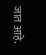जात आहे.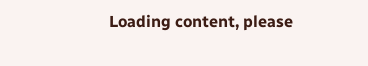Loading content, please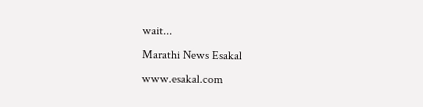wait...
Marathi News Esakal
www.esakal.com